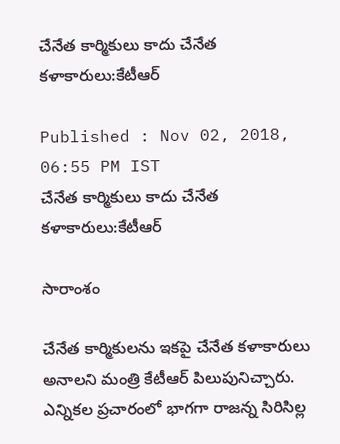చేనేత కార్మికులు కాదు చేనేత కళాకారులు:కేటీఆర్

Published : Nov 02, 2018, 06:55 PM IST
చేనేత కార్మికులు కాదు చేనేత కళాకారులు:కేటీఆర్

సారాంశం

చేనేత కార్మికులను ఇకపై చేనేత కళాకారులు అనాలని మంత్రి కేటీఆర్ పిలుపునిచ్చారు. ఎన్నికల ప్రచారంలో భాగగా రాజన్న సిరిసిల్ల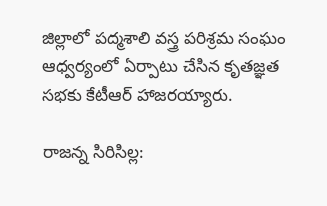జిల్లాలో పద్మశాలి వస్త్ర పరిశ్రమ సంఘం ఆధ్వర్యంలో ఏర్పాటు చేసిన కృతజ్ఞత సభకు కేటీఆర్ హాజరయ్యారు.

రాజన్న సిరిసిల్ల: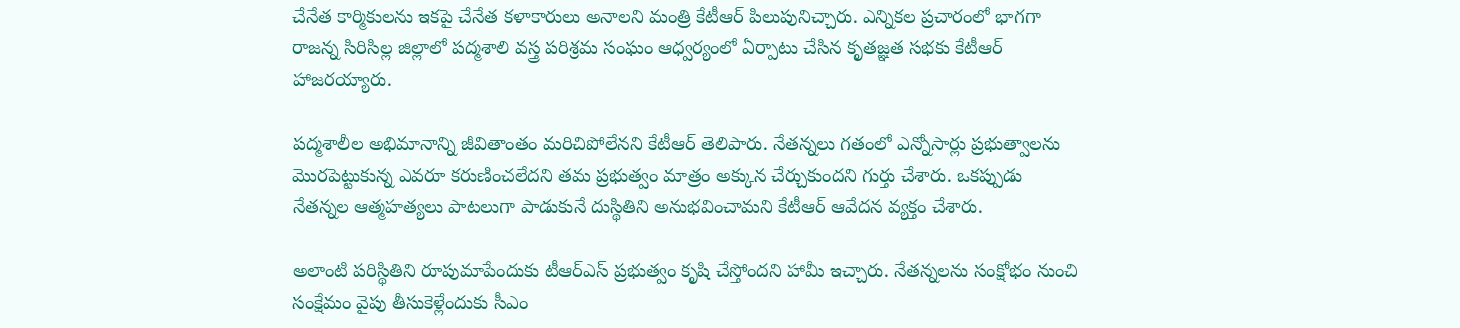చేనేత కార్మికులను ఇకపై చేనేత కళాకారులు అనాలని మంత్రి కేటీఆర్ పిలుపునిచ్చారు. ఎన్నికల ప్రచారంలో భాగగా రాజన్న సిరిసిల్ల జిల్లాలో పద్మశాలి వస్త్ర పరిశ్రమ సంఘం ఆధ్వర్యంలో ఏర్పాటు చేసిన కృతజ్ఞత సభకు కేటీఆర్ హాజరయ్యారు.

పద్మశాలీల అభిమానాన్ని జీవితాంతం మరిచిపోలేనని కేటీఆర్ తెలిపారు. నేతన్నలు గతంలో ఎన్నోసార్లు ప్రభుత్వాలను మొరపెట్టుకున్న ఎవరూ కరుణించలేదని తమ ప్రభుత్వం మాత్రం అక్కున చేర్చుకుందని గుర్తు చేశారు. ఒకప్పుడు నేతన్నల ఆత్మహత్యలు పాటలుగా పాడుకునే దుస్థితిని అనుభవించామని కేటీఆర్ ఆవేదన వ్యక్తం చేశారు.

అలాంటి పరిస్థితిని రూపుమాపేందుకు టీఆర్ఎస్ ప్రభుత్వం కృషి చేస్తోందని హామీ ఇచ్చారు. నేతన్నలను సంక్షోభం నుంచి సంక్షేమం వైపు తీసుకెళ్లేందుకు సీఎం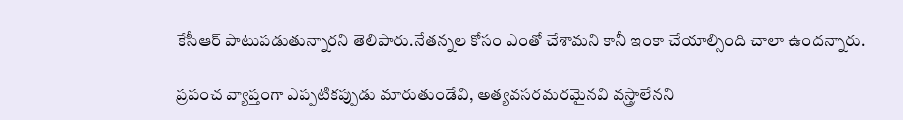కేసీఆర్ పాటుపడుతున్నారని తెలిపారు.నేతన్నల కోసం ఎంతో చేశామని కానీ ఇంకా చేయాల్సింది చాలా ఉందన్నారు.

ప్రపంచ వ్యాప్తంగా ఎప్పటికప్పుడు మారుతుండేవి, అత్యవసరమరమైనవి వస్త్రాలేనని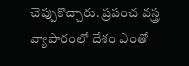చెప్పుకొచ్చారు. ప్రపంచ వస్త్ర వ్యాపారంలో దేశం ఎంతో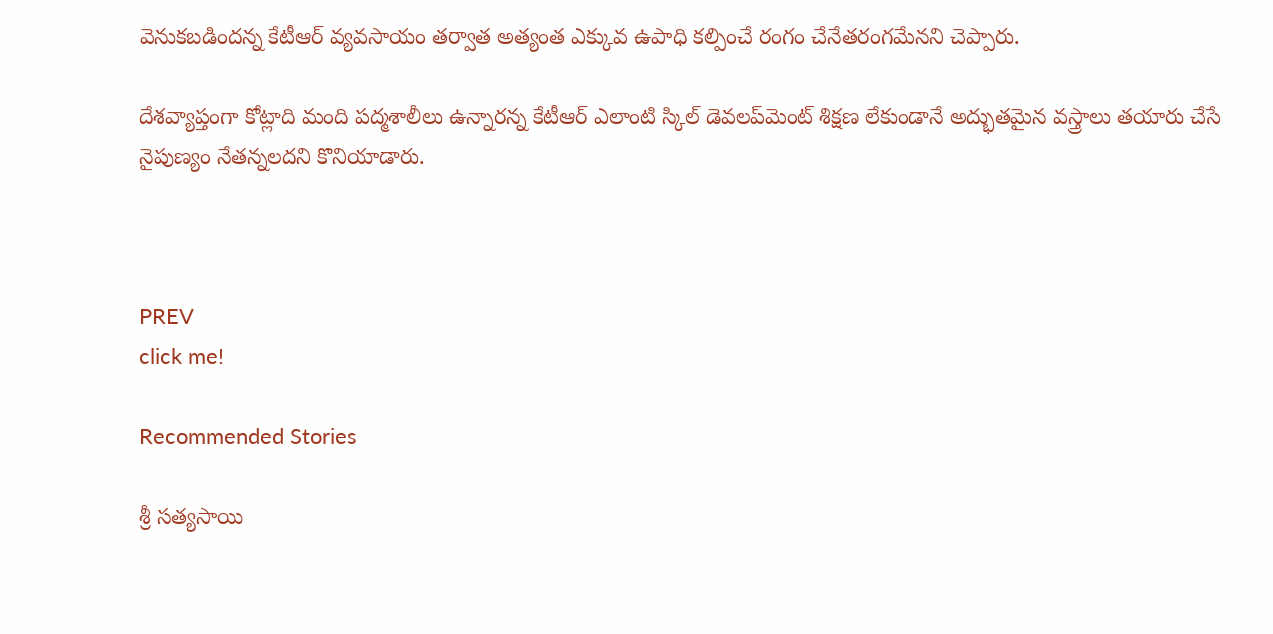వెనుకబడిందన్న కేటీఆర్ వ్యవసాయం తర్వాత అత్యంత ఎక్కువ ఉపాధి కల్పించే రంగం చేనేతరంగమేనని చెప్పారు.

దేశవ్యాప్తంగా కోట్లాది మంది పద్మశాలీలు ఉన్నారన్న కేటీఆర్ ఎలాంటి స్కిల్ డెవలప్‌మెంట్ శిక్షణ లేకుండానే అద్భుతమైన వస్త్రాలు తయారు చేసే నైపుణ్యం నేతన్నలదని కొనియాడారు.



PREV
click me!

Recommended Stories

శ్రీ సత్యసాయి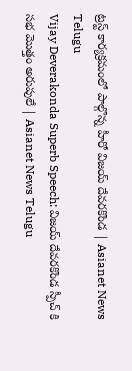ట్రస్ట్ కార్యక్రమంలో పాల్గొన్న హీరో విజయ్ దేవరకొండ | Asianet News Telugu
Vijay Deverakonda Superb Speech: విజయ్ దేవరకొండ స్పీచ్ కి సభ మొత్తం అరుపులే | Asianet News Telugu